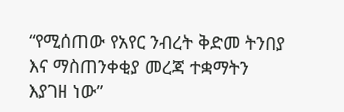“የሚሰጠው የአየር ንብረት ቅድመ ትንበያ እና ማስጠንቀቂያ መረጃ ተቋማትን እያገዘ ነው”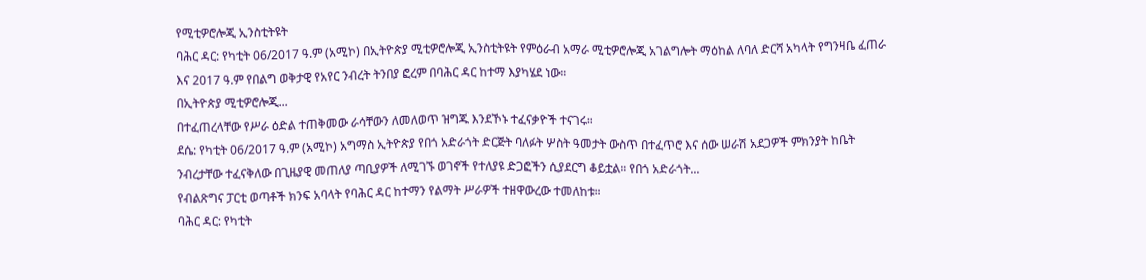የሚቲዎሮሎጂ ኢንስቲትዩት
ባሕር ዳር: የካቲት 06/2017 ዓ.ም (አሚኮ) በኢትዮጵያ ሚቲዎሮሎጂ ኢንስቲትዩት የምዕራብ አማራ ሚቲዎሮሎጂ አገልግሎት ማዕከል ለባለ ድርሻ አካላት የግንዛቤ ፈጠራ እና 2017 ዓ.ም የበልግ ወቅታዊ የአየር ንብረት ትንበያ ፎረም በባሕር ዳር ከተማ እያካሄደ ነው።
በኢትዮጵያ ሚቲዎሮሎጂ...
በተፈጠረላቸው የሥራ ዕድል ተጠቅመው ራሳቸውን ለመለወጥ ዝግጁ እንደኾኑ ተፈናቃዮች ተናገሩ።
ደሴ: የካቲት 06/2017 ዓ.ም (አሚኮ) አግማስ ኢትዮጵያ የበጎ አድራጎት ድርጅት ባለፉት ሦስት ዓመታት ውስጥ በተፈጥሮ እና ሰው ሠራሽ አደጋዎች ምክንያት ከቤት ንብረታቸው ተፈናቅለው በጊዜያዊ መጠለያ ጣቢያዎች ለሚገኙ ወገኖች የተለያዩ ድጋፎችን ሲያደርግ ቆይቷል። የበጎ አድራጎት...
የብልጽግና ፓርቲ ወጣቶች ክንፍ አባላት የባሕር ዳር ከተማን የልማት ሥራዎች ተዘዋውረው ተመለከቱ።
ባሕር ዳር: የካቲት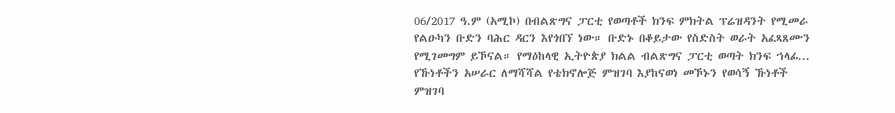06/2017 ዓ.ም (አሚኮ) በብልጽግና ፓርቲ የወጣቶች ክንፍ ምክትል ፕሬዝዳንት የሚመራ የልዑካን ቡድን ባሕር ዳርን እየጎበኘ ነው። ቡድኑ በቆይታው የስድስት ወራት አፈጻጸሙን የሚገመግም ይኾናል። የማዕከላዊ ኢትዮጵያ ክልል ብልጽግና ፓርቲ ወጣት ክንፍ ኀላፊ...
የኹነቶችን አሠራር ለማሻሻል የቴክኖሎጅ ምዝገባ እያከናወነ መኾኑን የወሳኝ ኹነቶች ምዝገባ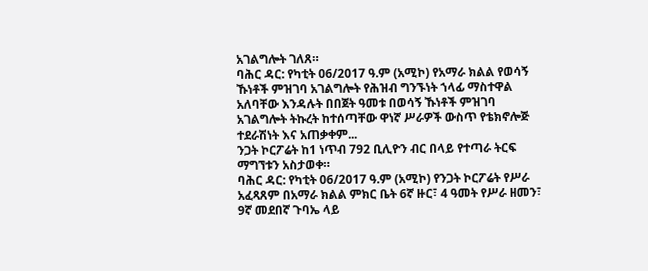አገልግሎት ገለጸ።
ባሕር ዳር: የካቲት 06/2017 ዓ.ም (አሚኮ) የአማራ ክልል የወሳኝ ኹነቶች ምዝገባ አገልግሎት የሕዝብ ግንኙነት ኀላፊ ማስተዋል አለባቸው እንዳሉት በበጀት ዓመቱ በወሳኝ ኹነቶች ምዝገባ አገልግሎት ትኩረት ከተሰጣቸው ዋነኛ ሥራዎች ውስጥ የቴክኖሎጅ ተደራሽነት እና አጠቃቀም...
ንጋት ኮርፖሬት ከ1 ነጥብ 792 ቢሊዮን ብር በላይ የተጣራ ትርፍ ማግኘቱን አስታወቀ።
ባሕር ዳር: የካቲት 06/2017 ዓ.ም (አሚኮ) የንጋት ኮርፖሬት የሥራ አፈጻጸም በአማራ ክልል ምክር ቤት 6ኛ ዙር፣ 4 ዓመት የሥራ ዘመን፣ 9ኛ መደበኛ ጉባኤ ላይ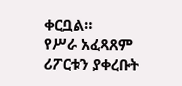ቀርቧል።
የሥራ አፈጻጸም ሪፖርቱን ያቀረቡት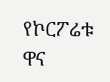የኮርፖሬቱ ዋና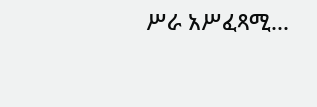ሥራ አሥፈጻሚ...